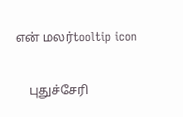என் மலர்tooltip icon

    புதுச்சேரி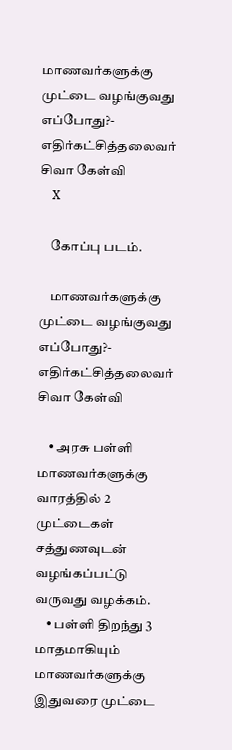மாணவர்களுக்கு முட்டை வழங்குவது எப்போது?-  எதிர்கட்சித்தலைவர் சிவா கேள்வி
    X

    கோப்பு படம்.

    மாணவர்களுக்கு முட்டை வழங்குவது எப்போது?- எதிர்கட்சித்தலைவர் சிவா கேள்வி

    • அரசு பள்ளி மாணவர்களுக்கு வாரத்தில் 2 முட்டைகள் சத்துணவுடன் வழங்கப்பட்டு வருவது வழக்கம்.
    • பள்ளி திறந்து 3 மாதமாகியும் மாணவர்களுக்கு இதுவரை முட்டை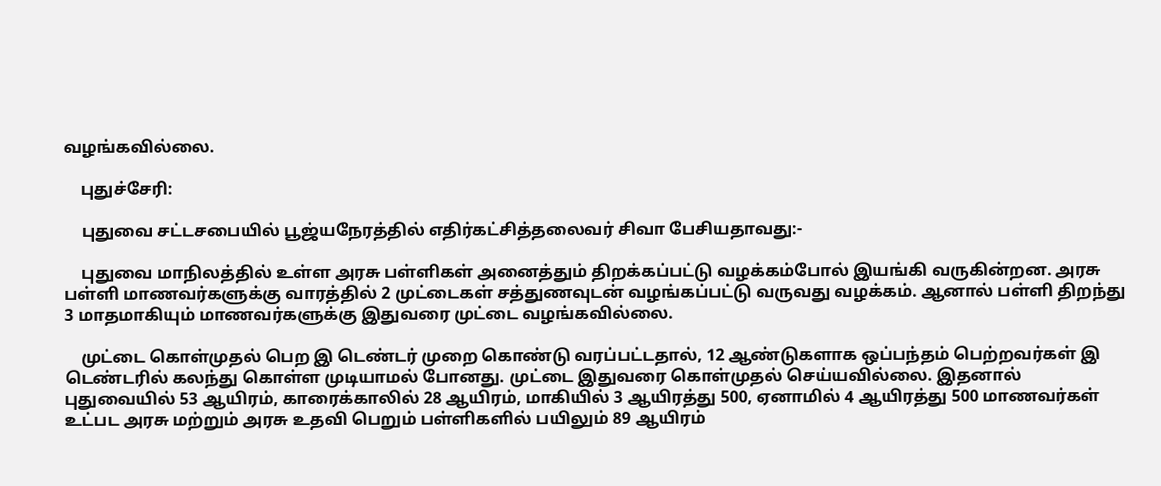வழங்கவில்லை.

    புதுச்சேரி:

    புதுவை சட்டசபையில் பூஜ்யநேரத்தில் எதிர்கட்சித்தலைவர் சிவா பேசியதாவது:-

    புதுவை மாநிலத்தில் உள்ள அரசு பள்ளிகள் அனைத்தும் திறக்கப்பட்டு வழக்கம்போல் இயங்கி வருகின்றன. அரசு பள்ளி மாணவர்களுக்கு வாரத்தில் 2 முட்டைகள் சத்துணவுடன் வழங்கப்பட்டு வருவது வழக்கம். ஆனால் பள்ளி திறந்து 3 மாதமாகியும் மாணவர்களுக்கு இதுவரை முட்டை வழங்கவில்லை.

    முட்டை கொள்முதல் பெற இ டெண்டர் முறை கொண்டு வரப்பட்டதால், 12 ஆண்டுகளாக ஒப்பந்தம் பெற்றவர்கள் இ டெண்டரில் கலந்து கொள்ள முடியாமல் போனது. முட்டை இதுவரை கொள்முதல் செய்யவில்லை. இதனால் புதுவையில் 53 ஆயிரம், காரைக்காலில் 28 ஆயிரம், மாகியில் 3 ஆயிரத்து 500, ஏனாமில் 4 ஆயிரத்து 500 மாணவர்கள் உட்பட அரசு மற்றும் அரசு உதவி பெறும் பள்ளிகளில் பயிலும் 89 ஆயிரம்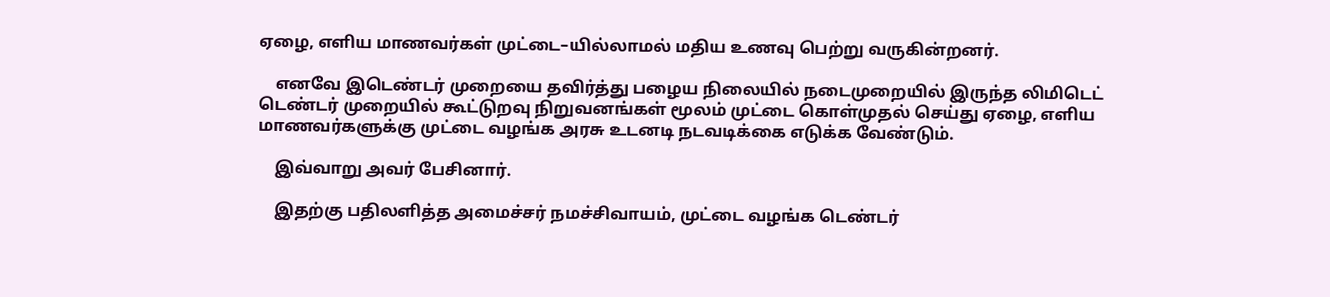ஏழை, எளிய மாணவர்கள் முட்டை–யில்லாமல் மதிய உணவு பெற்று வருகின்றனர்.

    எனவே இடெண்டர் முறையை தவிர்த்து பழைய நிலையில் நடைமுறையில் இருந்த லிமிடெட் டெண்டர் முறையில் கூட்டுறவு நிறுவனங்கள் மூலம் முட்டை கொள்முதல் செய்து ஏழை, எளிய மாணவர்களுக்கு முட்டை வழங்க அரசு உடனடி நடவடிக்கை எடுக்க வேண்டும்.

    இவ்வாறு அவர் பேசினார்.

    இதற்கு பதிலளித்த அமைச்சர் நமச்சிவாயம், முட்டை வழங்க டெண்டர்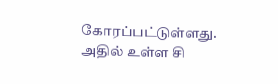கோரப்பட்டுள்ளது. அதில் உள்ள சி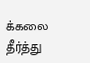க்கலை தீர்த்து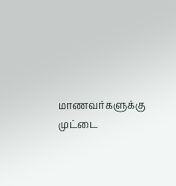மாணவர்களுக்கு முட்டை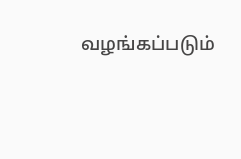வழங்கப்படும்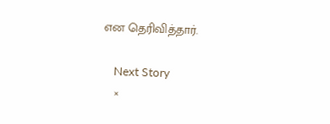என தெரிவித்தார்.

    Next Story
    ×